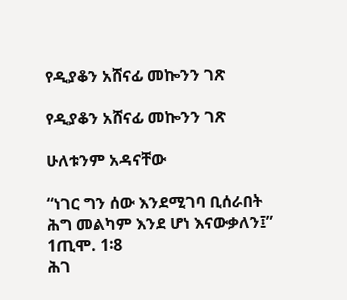የዲያቆን አሸናፊ መኰንን ገጽ

የዲያቆን አሸናፊ መኰንን ገጽ

ሁለቱንም አዳናቸው

“ነገር ግን ሰው እንደሚገባ ቢሰራበት ሕግ መልካም እንደ ሆነ እናውቃለን፤” 1ጢሞ. 1፡8
ሕገ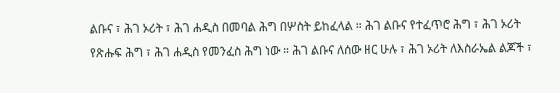ልቡና ፣ ሕገ ኦሪት ፣ ሕገ ሐዲስ በመባል ሕግ በሦስት ይከፈላል ። ሕገ ልቡና የተፈጥሮ ሕግ ፣ ሕገ ኦሪት የጽሑፍ ሕግ ፣ ሕገ ሐዲስ የመንፈስ ሕግ ነው ። ሕገ ልቡና ለሰው ዘር ሁሉ ፣ ሕገ ኦሪት ለእስራኤል ልጆች ፣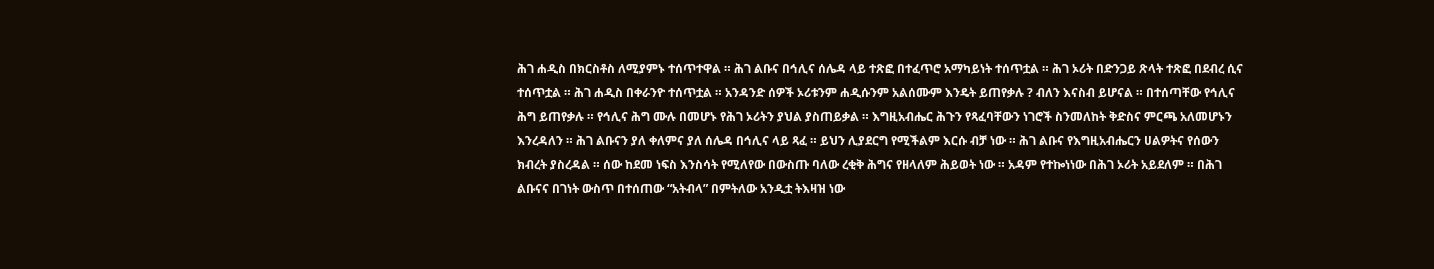ሕገ ሐዲስ በክርስቶስ ለሚያምኑ ተሰጥተዋል ። ሕገ ልቡና በኅሊና ሰሌዳ ላይ ተጽፎ በተፈጥሮ አማካይነት ተሰጥቷል ። ሕገ ኦሪት በድንጋይ ጽላት ተጽፎ በደብረ ሲና ተሰጥቷል ። ሕገ ሐዲስ በቀራንዮ ተሰጥቷል ። አንዳንድ ሰዎች ኦሪቱንም ሐዲሱንም አልሰሙም እንዴት ይጠየቃሉ ? ብለን እናስብ ይሆናል ። በተሰጣቸው የኅሊና ሕግ ይጠየቃሉ ። የኅሊና ሕግ ሙሉ በመሆኑ የሕገ ኦሪትን ያህል ያስጠይቃል ። እግዚአብሔር ሕጉን የጻፈባቸውን ነገሮች ስንመለከት ቅድስና ምርጫ አለመሆኑን እንረዳለን ። ሕገ ልቡናን ያለ ቀለምና ያለ ሰሌዳ በኅሊና ላይ ጻፈ ። ይህን ሊያደርግ የሚችልም እርሱ ብቻ ነው ። ሕገ ልቡና የእግዚአብሔርን ሀልዎትና የሰውን ክብረት ያስረዳል ። ሰው ከደመ ነፍስ እንስሳት የሚለየው በውስጡ ባለው ረቂቅ ሕግና የዘላለም ሕይወት ነው ። አዳም የተኰነነው በሕገ ኦሪት አይደለም ። በሕገ ልቡናና በገነት ውስጥ በተሰጠው “አትብላ” በምትለው አንዲቷ ትእዛዝ ነው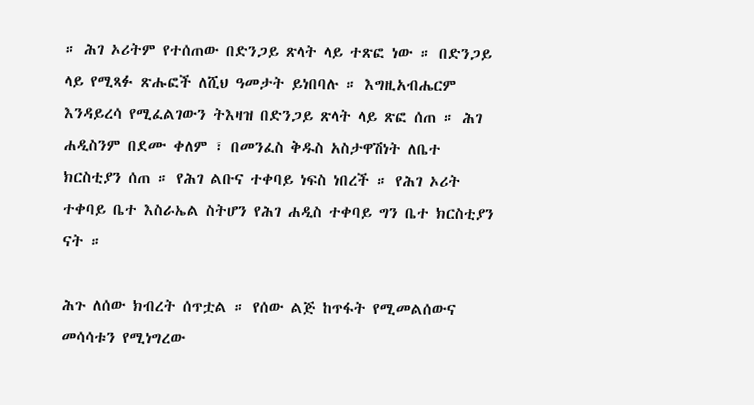። ሕገ ኦሪትም የተሰጠው በድንጋይ ጽላት ላይ ተጽፎ ነው ። በድንጋይ ላይ የሚጻፉ ጽሑፎች ለሺህ ዓመታት ይነበባሉ ። እግዚአብሔርም እንዳይረሳ የሚፈልገውን ትእዛዝ በድንጋይ ጽላት ላይ ጽፎ ሰጠ ። ሕገ ሐዲስንም በደሙ ቀለም ፣ በመንፈስ ቅዱስ አስታዋሽነት ለቤተ ክርስቲያን ሰጠ ። የሕገ ልቡና ተቀባይ ነፍስ ነበረች ። የሕገ ኦሪት ተቀባይ ቤተ እስራኤል ስትሆን የሕገ ሐዲስ ተቀባይ ግን ቤተ ክርስቲያን ናት ።

ሕጉ ለሰው ክብረት ሰጥቷል ። የሰው ልጅ ከጥፋት የሚመልሰውና መሳሳቱን የሚነግረው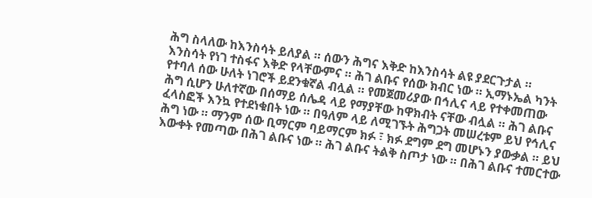ሕግ ስላለው ከእንስሳት ይለያል ። ሰውን ሕግና እቅድ ከእንስሳት ልዩ ያደርጉታል ። እንስሳት የነገ ተስፋና እቅድ የላቸውምና ። ሕገ ልቡና የሰው ክብር ነው ። ኢማኑኤል ካንት የተባለ ሰው ሁለት ነገሮች ይደንቁኛል ብሏል ። የመጀመሪያው በኅሊና ላይ የተቀመጠው ሕግ ሲሆን ሁለተኛው በሰማይ ሰሌዳ ላይ የማያቸው ከዋክብት ናቸው ብሏል ። ሕገ ልቡና ፈላስፎች እንኳ የተደነቁበት ነው ። በዓለም ላይ ለሚገኙት ሕግጋት መሠረቱም ይህ የኅሊና ሕግ ነው ። ማንም ሰው ቢማርም ባይማርም ክፉ ፣ ክፉ ደግም ደግ መሆኑን ያውቃል ። ይህ እውቀት የመጣው በሕገ ልቡና ነው ። ሕገ ልቡና ትልቅ ስጦታ ነው ። በሕገ ልቡና ተመርተው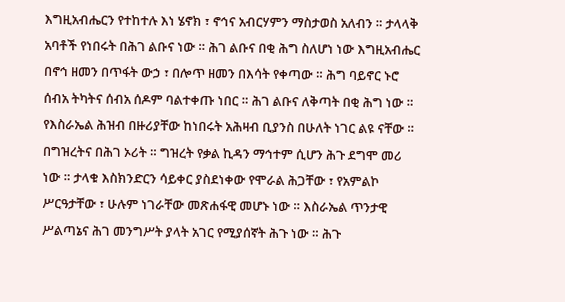እግዚአብሔርን የተከተሉ እነ ሄኖክ ፣ ኖኅና አብርሃምን ማስታወስ አለብን ። ታላላቅ አባቶች የነበሩት በሕገ ልቡና ነው ። ሕገ ልቡና በቂ ሕግ ስለሆነ ነው እግዚአብሔር በኖኅ ዘመን በጥፋት ውኃ ፣ በሎጥ ዘመን በእሳት የቀጣው ። ሕግ ባይኖር ኑሮ ሰብአ ትካትና ሰብአ ሰዶም ባልተቀጡ ነበር ። ሕገ ልቡና ለቅጣት በቂ ሕግ ነው ።
የእስራኤል ሕዝብ በዙሪያቸው ከነበሩት አሕዛብ ቢያንስ በሁለት ነገር ልዩ ናቸው ። በግዝረትና በሕገ ኦሪት ። ግዝረት የቃል ኪዳን ማኅተም ሲሆን ሕጉ ደግሞ መሪ ነው ። ታላቁ እስክንድርን ሳይቀር ያስደነቀው የሞራል ሕጋቸው ፣ የአምልኮ ሥርዓታቸው ፣ ሁሉም ነገራቸው መጽሐፋዊ መሆኑ ነው ። እስራኤል ጥንታዊ ሥልጣኔና ሕገ መንግሥት ያላት አገር የሚያሰኛት ሕጉ ነው ። ሕጉ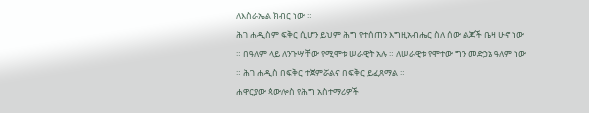ለእስራኤል ክብር ነው ።
ሕገ ሐዲስም ፍቅር ሲሆን ይህም ሕግ የተሰጠን እግዚአብሔር ስለ ሰው ልጆች ቤዛ ሁኖ ነው ። በዓለም ላይ ለንጉሣቸው የሚሞቱ ሠራዊት አሉ ። ለሠራዊቱ የሞተው ግን መድኃኔ ዓለም ነው ። ሕገ ሐዲስ በፍቅር ተጀምሯልና በፍቅር ይፈጸማል ።
ሐዋርያው ጳውሎስ የሕግ አስተማሪዎች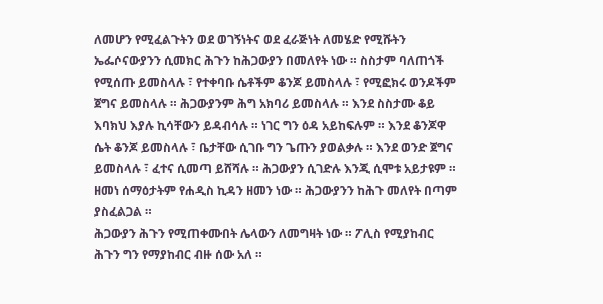ለመሆን የሚፈልጉትን ወደ ወገኝነትና ወደ ፈራጅነት ለመሄድ የሚሹትን ኤፌሶናውያንን ሲመክር ሕጉን ከሕጋውያን በመለየት ነው ። ስስታም ባለጠጎች የሚሰጡ ይመስላሉ ፣ የተቀባቡ ሴቶችም ቆንጆ ይመስላሉ ፣ የሚፎክሩ ወንዶችም ጀግና ይመስላሉ ። ሕጋውያንም ሕግ አክባሪ ይመስላሉ ። እንደ ስስታሙ ቆይ እባክህ እያሉ ኪሳቸውን ይዳብሳሉ ። ነገር ግን ዕዳ አይከፍሉም ። እንደ ቆንጆዋ ሴት ቆንጆ ይመስላሉ ፣ ቤታቸው ሲገቡ ግን ጌጡን ያወልቃሉ ። እንደ ወንድ ጀግና ይመስላሉ ፣ ፈተና ሲመጣ ይሸሻሉ ። ሕጋውያን ሲገድሉ እንጂ ሲሞቱ አይታዩም ። ዘመነ ሰማዕታትም የሐዲስ ኪዳን ዘመን ነው ። ሕጋውያንን ከሕጉ መለየት በጣም ያስፈልጋል ።
ሕጋውያን ሕጉን የሚጠቀሙበት ሌላውን ለመግዛት ነው ። ፖሊስ የሚያከብር ሕጉን ግን የማያከብር ብዙ ሰው አለ ።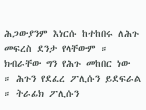ሕጋውያንም እነርሱ ከተከበሩ ለሕጉ መፍረስ ደንታ የላቸውም ። ክብራቸው ግን የሕጉ መከበር ነው ። ሕጉን የደፈረ ፖሊሱን ይደፍራል ። ትራፊክ ፖሊሱን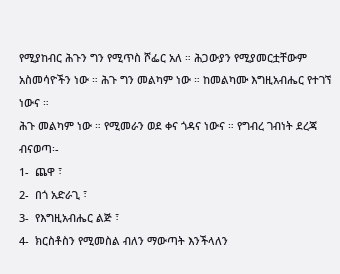የሚያከብር ሕጉን ግን የሚጥስ ሾፌር አለ ። ሕጋውያን የሚያመርቷቸውም አስመሳዮችን ነው ። ሕጉ ግን መልካም ነው ። ከመልካሙ እግዚአብሔር የተገኘ ነውና ።
ሕጉ መልካም ነው ። የሚመራን ወደ ቀና ጎዳና ነውና ። የግብረ ገብነት ደረጃ ብናወጣ፡-
1-  ጨዋ ፣
2-  በጎ አድራጊ ፣
3-  የእግዚአብሔር ልጅ ፣
4-  ክርስቶስን የሚመስል ብለን ማውጣት እንችላለን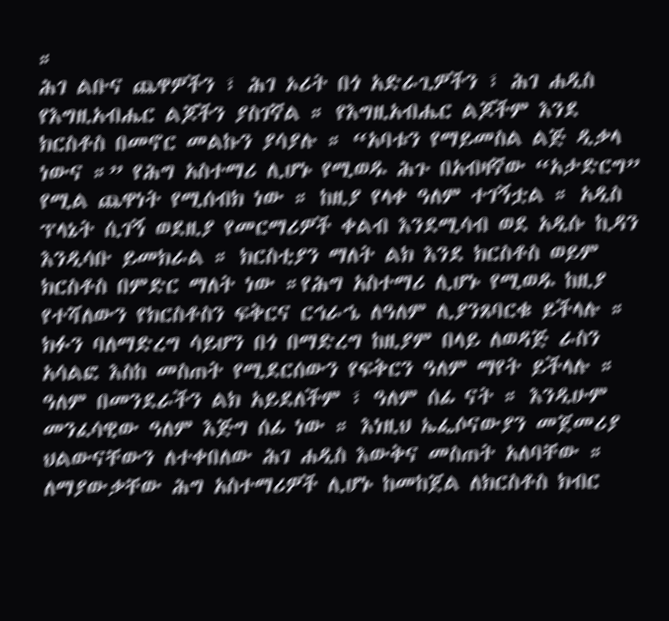።
ሕገ ልቡና ጨዋዎችን ፣ ሕገ ኦሪት በጎ አድራጊዎችን ፣ ሕገ ሐዲስ የእግዚአብሔር ልጆችን ያስገኛል ። የእግዚአብሔር ልጆችም እንደ ክርስቶስ በመኖር መልኩን ያሳያሉ ። “አባቱን የማይመስል ልጅ ዲቃላ ነውና ።” የሕግ አስተማሪ ሊሆኑ የሚወዱ ሕጉ በአብዛኛው “አታድርግ” የሚል ጨዋነት የሚሰብክ ነው ። ከዚያ የላቀ ዓለም ተገኝቷል ። አዲስ ፕላኔት ሲገኝ ወደዚያ የመርማሪዎች ቀልብ እንደሚሳብ ወደ አዲሱ ኪዳን እንዲሳቡ ይመክራል ። ክርስቲያን ማለት ልክ እንደ ክርስቶስ ወይም ክርስቶስ በምድር ማለት ነው ።የሕግ አስተማሪ ሊሆኑ የሚወዱ ከዚያ የተሻለውን የክርስቶስን ፍቅርና ርኅራኄ ለዓለም ሊያንጸባርቁ ይችላሉ ። ክፉን ባለማድረግ ሳይሆን በጎ በማድረግ ከዚያም በላይ ለወዳጅ ራስን አሳልፎ እስከ መስጠት የሚደርሰውን የፍቅርን ዓለም ማየት ይችላሉ ። ዓለም በመንደራችን ልክ አይደለችም ፣ ዓለም ሰፊ ናት ። እንዲሁም መንፈሳዊው ዓለም እጅግ ሰፊ ነው ። እነዚህ ኤፌሶናውያን መጀመሪያ ህልውናቸውን ለተቀበለው ሕገ ሐዲስ እውቅና መስጠት አለባቸው ። ለማያውቃቸው ሕግ አስተማሪዎች ሊሆኑ ከመከጀል ለክርስቶስ ክብር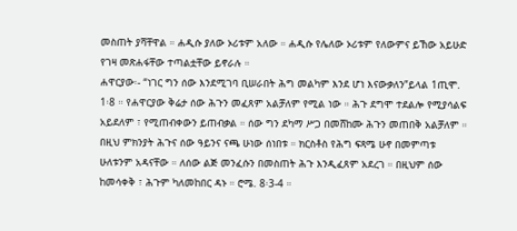መስጠት ያሻቸዋል ። ሐዲሱ ያለው ኦሪቱም አለው ። ሐዲሱ የሌለው ኦሪቱም የለውምና ይኸው አይሁድ የገዛ መጽሐፋቸው ተጣልቷቸው ይኖራሉ ።
ሐዋርያው፡- “ነገር ግን ሰው እንደሚገባ ቢሠራበት ሕግ መልካም እንደ ሆነ እናውቃለን”ይላል 1ጢሞ. 1፡8 ። የሐዋርያው ቅሬታ ሰው ሕጉን መፈጸም አልቻለም የሚል ነው ። ሕጉ ደግሞ ተደልሎ የሚያሳልፍ አይደለም ፣ የሚጠብቀውን ይጠብቃል ። ሰው ግን ደካማ ሥጋ በመሸከሙ ሕጉን መጠበቅ አልቻለም ። በዚህ ምክንያት ሕጉና ሰው ዓይንና ናጫ ሁነው ሰነበቱ ። ክርስቶስ የሕግ ፍጻሜ ሁኖ በመምጣቱ ሁለቱንም አዳናቸው ። ለሰው ልጅ መንፈሱን በመስጠት ሕጉ እንዲፈጸም አደረገ ። በዚህም ሰው ከመሳቀቅ ፣ ሕጉም ካለመከበር ዳኑ ። ሮሜ. 8፡3-4 ።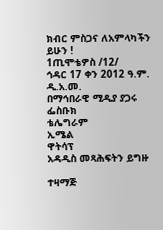ክብር ምስጋና ለአምላካችን ይሁን !
1ጢሞቴዎስ /12/
ኅዳር 17 ቀን 2012 ዓ.ም.
ዲ.አ.መ.
በማኅበራዊ ሚዲያ ያጋሩ
ፌስቡክ
ቴሌግራም
ኢሜል
ዋትሳፕ
አዳዲስ መጻሕፍትን ይግዙ

ተዛማጅ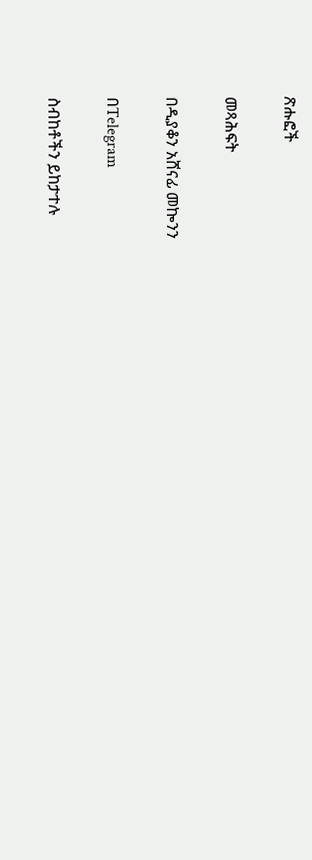ጽሑፎች

መጻሕፍት

በዲያቆን አሸናፊ መኰንን

በTelegram

ስብከቶችን ይከታተሉ